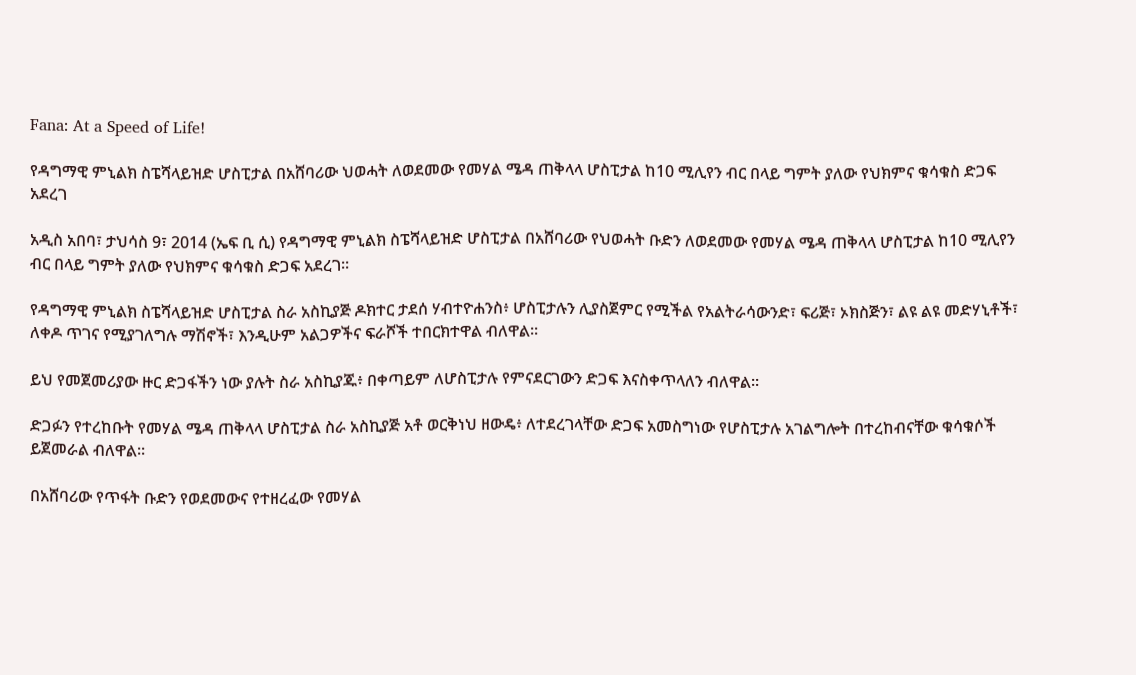Fana: At a Speed of Life!

የዳግማዊ ምኒልክ ስፔሻላይዝድ ሆስፒታል በአሸባሪው ህወሓት ለወደመው የመሃል ሜዳ ጠቅላላ ሆስፒታል ከ10 ሚሊየን ብር በላይ ግምት ያለው የህክምና ቁሳቁስ ድጋፍ አደረገ

አዲስ አበባ፣ ታህሳስ 9፣ 2014 (ኤፍ ቢ ሲ) የዳግማዊ ምኒልክ ስፔሻላይዝድ ሆስፒታል በአሸባሪው የህወሓት ቡድን ለወደመው የመሃል ሜዳ ጠቅላላ ሆስፒታል ከ10 ሚሊየን ብር በላይ ግምት ያለው የህክምና ቁሳቁስ ድጋፍ አደረገ፡፡

የዳግማዊ ምኒልክ ስፔሻላይዝድ ሆስፒታል ስራ አስኪያጅ ዶክተር ታደሰ ሃብተዮሐንስ፥ ሆስፒታሉን ሊያስጀምር የሚችል የአልትራሳውንድ፣ ፍሪጅ፣ ኦክስጅን፣ ልዩ ልዩ መድሃኒቶች፣ ለቀዶ ጥገና የሚያገለግሉ ማሽኖች፣ እንዲሁም አልጋዎችና ፍራሾች ተበርክተዋል ብለዋል፡፡

ይህ የመጀመሪያው ዙር ድጋፋችን ነው ያሉት ስራ አስኪያጁ፥ በቀጣይም ለሆስፒታሉ የምናደርገውን ድጋፍ እናስቀጥላለን ብለዋል፡፡

ድጋፉን የተረከቡት የመሃል ሜዳ ጠቅላላ ሆስፒታል ስራ አስኪያጅ አቶ ወርቅነህ ዘውዴ፥ ለተደረገላቸው ድጋፍ አመስግነው የሆስፒታሉ አገልግሎት በተረከብናቸው ቁሳቁሶች ይጀመራል ብለዋል፡፡

በአሸባሪው የጥፋት ቡድን የወደመውና የተዘረፈው የመሃል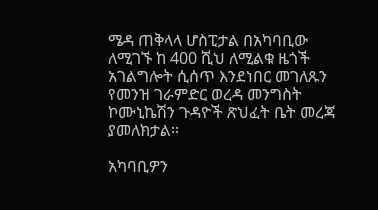ሜዳ ጠቅላላ ሆስፒታል በአካባቢው ለሚገኙ ከ 400 ሺህ ለሚልቁ ዜጎች አገልግሎት ሲሰጥ እንደነበር መገለጹን የመንዝ ገራምድር ወረዳ መንግስት ኮሙኒኬሽን ጉዳዮች ጽህፈት ቤት መረጃ ያመለክታል፡፡

አካባቢዎን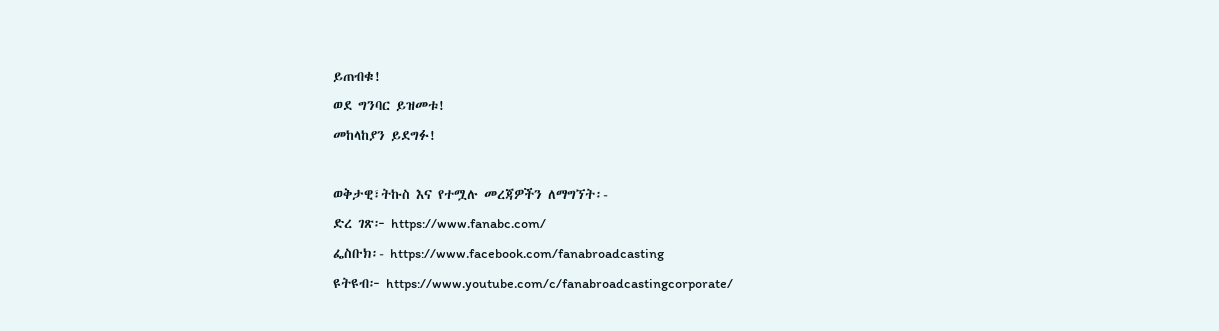ይጠብቁ!
ወደ ግንባር ይዝመቱ!
መከላከያን ይደግፉ!

ወቅታዊ፣ትኩስ እና የተሟሉ መረጃዎችን ለማግኘት፡-
ድረ ገጽ፦ https://www.fanabc.com/
ፌስቡክ፡- https://www.facebook.com/fanabroadcasting
ዩትዩብ፦ https://www.youtube.com/c/fanabroadcastingcorporate/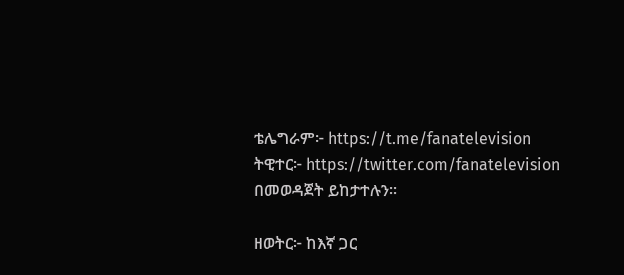ቴሌግራም፦ https://t.me/fanatelevision
ትዊተር፦ https://twitter.com/fanatelevision በመወዳጀት ይከታተሉን፡፡

ዘወትር፦ ከእኛ ጋር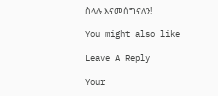ስላሉ እናመሰግናለን!

You might also like

Leave A Reply

Your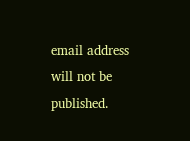email address will not be published.